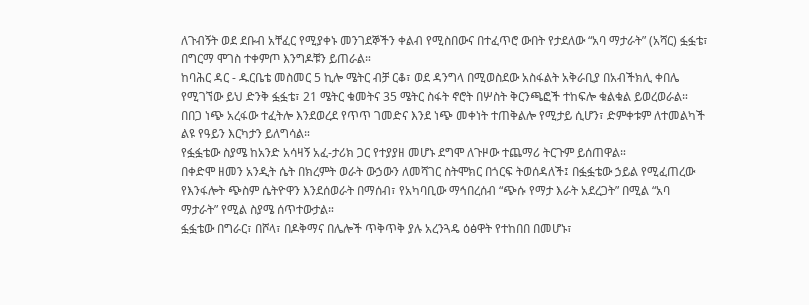ለጉብኝት ወደ ደቡብ አቸፈር የሚያቀኑ መንገደኞችን ቀልብ የሚስበውና በተፈጥሮ ውበት የታደለው “አባ ማታራት” (አሻር) ፏፏቴ፣ በግርማ ሞገስ ተቀምጦ እንግዶቹን ይጠራል።
ከባሕር ዳር - ዱርቤቴ መስመር 5 ኪሎ ሜትር ብቻ ርቆ፣ ወደ ዳንግላ በሚወስደው አስፋልት አቅራቢያ በአብችክሊ ቀበሌ የሚገኘው ይህ ድንቅ ፏፏቴ፣ 21 ሜትር ቁመትና 35 ሜትር ስፋት ኖሮት በሦስት ቅርንጫፎች ተከፍሎ ቁልቁል ይወረወራል።
በበጋ ነጭ አረፋው ተፈትሎ እንደወረደ የጥጥ ገመድና እንደ ነጭ መቀነት ተጠቅልሎ የሚታይ ሲሆን፣ ድምቀቱም ለተመልካች ልዩ የዓይን እርካታን ይለግሳል።
የፏፏቴው ስያሜ ከአንድ አሳዛኝ አፈ-ታሪክ ጋር የተያያዘ መሆኑ ደግሞ ለጉዞው ተጨማሪ ትርጉም ይሰጠዋል።
በቀድሞ ዘመን አንዲት ሴት በክረምት ወራት ውኃውን ለመሻገር ስትሞክር በጎርፍ ትወሰዳለች፤ በፏፏቴው ኃይል የሚፈጠረው የእንፋሎት ጭስም ሴትዮዋን እንደሰወራት በማሰብ፣ የአካባቢው ማኅበረሰብ “ጭሱ የማታ እራት አደረጋት” በሚል “አባ ማታራት” የሚል ስያሜ ሰጥተውታል።
ፏፏቴው በግራር፣ በሾላ፣ በዶቅማና በሌሎች ጥቅጥቅ ያሉ አረንጓዴ ዕፅዋት የተከበበ በመሆኑ፣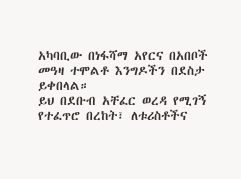አካባቢው በነፋሻማ አየርና በአበቦች መዓዛ ተሞልቶ እንግዶችን በደስታ ይቀበላል።
ይህ በደቡብ አቸፈር ወረዳ የሚገኝ የተፈጥሮ በረከት፣ ለቱሪስቶችና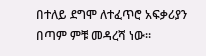በተለይ ደግሞ ለተፈጥሮ አፍቃሪያን በጣም ምቹ መዳረሻ ነው።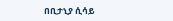በቢታኒያ ሲሳይ